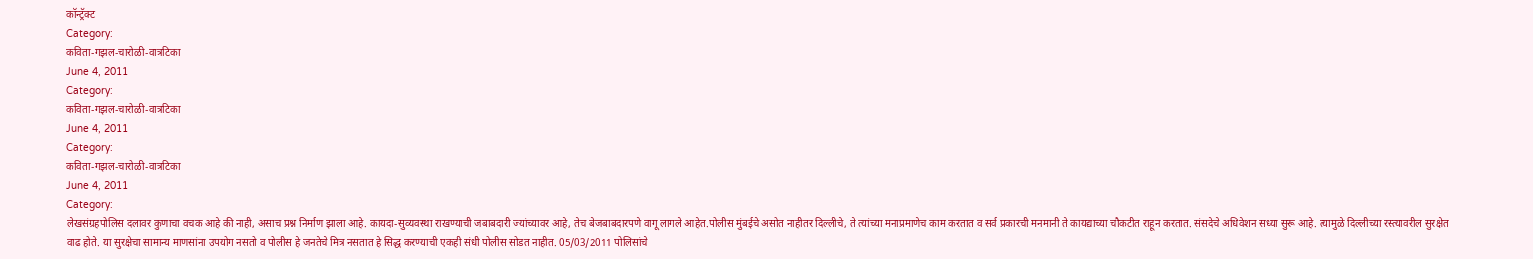कॉन्ट्रॅक्ट
Category:
कविता-गझल-चारोळी-वात्रटिका
June 4, 2011
Category:
कविता-गझल-चारोळी-वात्रटिका
June 4, 2011
Category:
कविता-गझल-चारोळी-वात्रटिका
June 4, 2011
Category:
लेखसंग्रहपोलिस दलावर कुणाचा वचक आहे की नाही, असाच प्रश्न निर्माण झाला आहे. कायदा-सुव्यवस्था राखण्याची जबाबदारी ज्यांच्यावर आहे, तेच बेजबाबदारपणे वागू लागले आहेत.पोलीस मुंबईचे असोत नाहीतर दिल्लीचे, ते त्यांच्या मनाप्रमाणेच काम करतात व सर्व प्रकारची मनमानी ते कायद्याच्या चौकटीत राहून करतात. संसदेचे अधिवेशन सध्या सुरू आहे. त्यामुळे दिल्लीच्या रस्त्यावरील सुरक्षेत वाढ होते. या सुरक्षेचा सामान्य माणसांना उपयोग नसतो व पोलीस हे जनतेचे मित्र नसतात हे सिद्ध करण्याची एकही संधी पोलीस सोडत नाहीत. 05/03/2011 पोलिसांचे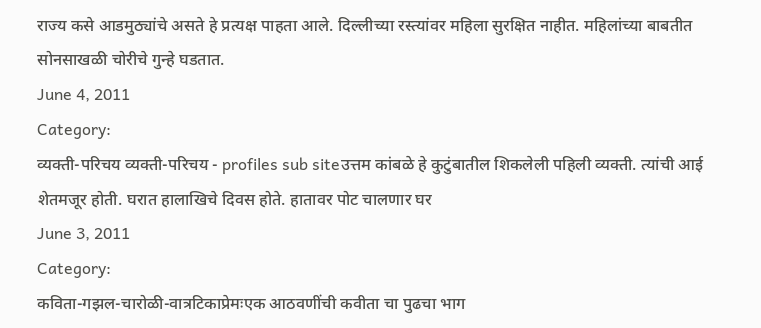राज्य कसे आडमुठ्यांचे असते हे प्रत्यक्ष पाहता आले. दिल्लीच्या रस्त्यांवर महिला सुरक्षित नाहीत. महिलांच्या बाबतीत सोनसाखळी चोरीचे गुन्हे घडतात.
June 4, 2011
Category:
व्यक्ती-परिचय व्यक्ती-परिचय - profiles sub siteउत्तम कांबळे हे कुटुंबातील शिकलेली पहिली व्यक्ती. त्यांची आई शेतमजूर होती. घरात हालाखिचे दिवस होते. हातावर पोट चालणार घर
June 3, 2011
Category:
कविता-गझल-चारोळी-वात्रटिकाप्रेमःएक आठवणींची कवीता चा पुढचा भाग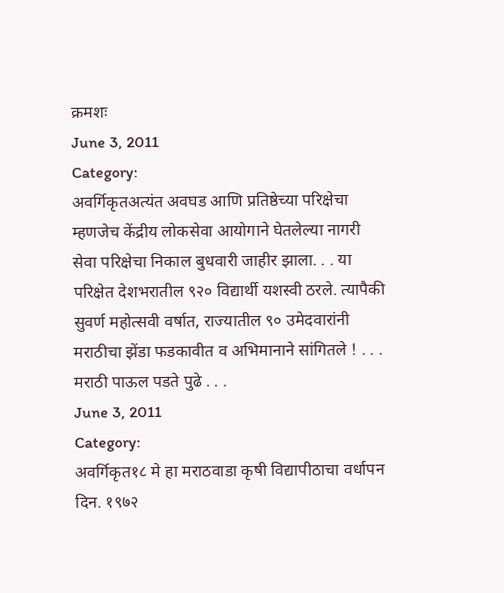क्रमशः
June 3, 2011
Category:
अवर्गिकृतअत्यंत अवघड आणि प्रतिष्ठेच्या परिक्षेचा म्हणजेच केंद्रीय लोकसेवा आयोगाने घेतलेल्या नागरी सेवा परिक्षेचा निकाल बुधवारी जाहीर झाला. . . या परिक्षेत देशभरातील ९२० विद्यार्थी यशस्वी ठरले. त्यापैकी सुवर्ण महोत्सवी वर्षात, राज्यातील ९० उमेदवारांनी मराठीचा झेंडा फडकावीत व अभिमानाने सांगितले ! . . . मराठी पाऊल पडते पुढे . . .
June 3, 2011
Category:
अवर्गिकृत१८ मे हा मराठवाडा कृषी विद्यापीठाचा वर्धापन दिन. १९७२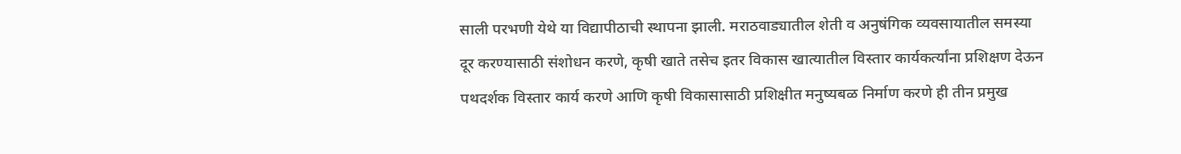साली परभणी येथे या विद्यापीठाची स्थापना झाली. मराठवाड्यातील शेती व अनुषंगिक व्यवसायातील समस्या दूर करण्यासाठी संशोधन करणे, कृषी खाते तसेच इतर विकास खात्यातील विस्तार कार्यकर्त्यांना प्रशिक्षण देऊन पथदर्शक विस्तार कार्य करणे आणि कृषी विकासासाठी प्रशिक्षीत मनुष्यबळ निर्माण करणे ही तीन प्रमुख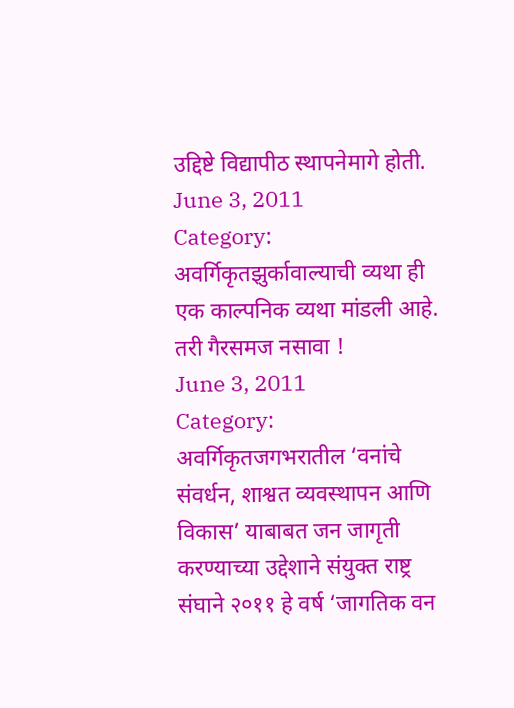उद्दिष्टे विद्यापीठ स्थापनेमागे होती.
June 3, 2011
Category:
अवर्गिकृतझुर्कावाल्याची व्यथा ही एक काल्पनिक व्यथा मांडली आहे. तरी गैरसमज नसावा !
June 3, 2011
Category:
अवर्गिकृतजगभरातील ‘वनांचे संवर्धन, शाश्वत व्यवस्थापन आणि विकास’ याबाबत जन जागृती करण्याच्या उद्देशाने संयुक्त राष्ट्र संघाने २०११ हे वर्ष ‘जागतिक वन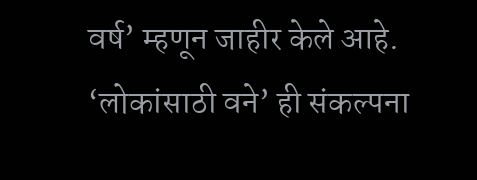वर्ष’ म्हणून जाहीर केले आहे. ‘लोकांसाठी वने’ ही संकल्पना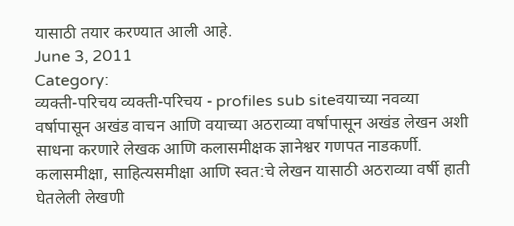यासाठी तयार करण्यात आली आहे.
June 3, 2011
Category:
व्यक्ती-परिचय व्यक्ती-परिचय - profiles sub siteवयाच्या नवव्या वर्षापासून अखंड वाचन आणि वयाच्या अठराव्या वर्षापासून अखंड लेखन अशी साधना करणारे लेखक आणि कलासमीक्षक ज्ञानेश्वर गणपत नाडकर्णी. कलासमीक्षा, साहित्यसमीक्षा आणि स्वत:चे लेखन यासाठी अठराव्या वर्षी हाती घेतलेली लेखणी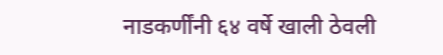नाडकर्णींनी ६४ वर्षे खाली ठेवली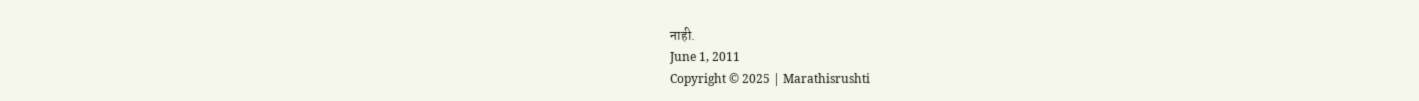नाही.
June 1, 2011
Copyright © 2025 | Marathisrushti